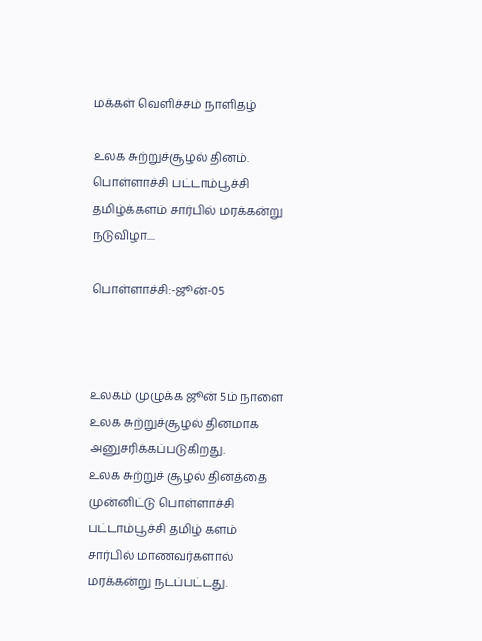மக்கள் வெளிச்சம் நாளிதழ்

உலக சுற்றுச்சூழல் தினம்.
பொள்ளாச்சி பட்டாம்பூச்சி தமிழ்க்களம் சார்பில் மரக்கன்று நடுவிழா....

பொள்ளாச்சி:-ஜூன்-05



உலகம் முழுக்க ஜூன் 5ம் நாளை உலக சுற்றுச்சூழல் தினமாக அனுசரிக்கப்படுகிறது.
உலக சுற்றுச் சூழல் தினத்தை முன்னிட்டு பொள்ளாச்சி பட்டாம்பூச்சி தமிழ் களம் சார்பில் மாணவர்களால் மரக்கன்று நடப்பட்டது.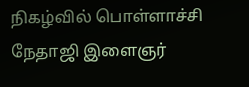நிகழ்வில் பொள்ளாச்சி நேதாஜி இளைஞர்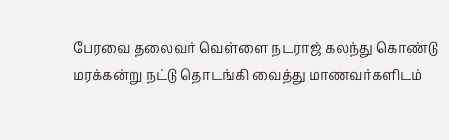பேரவை தலைவர் வெள்ளை நடராஜ் கலந்து கொண்டு மரக்கன்று நட்டு தொடங்கி வைத்து மாணவர்களிடம்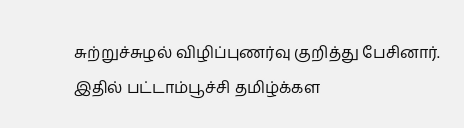சுற்றுச்சுழல் விழிப்புணர்வு குறித்து பேசினார்.
இதில் பட்டாம்பூச்சி தமிழ்க்கள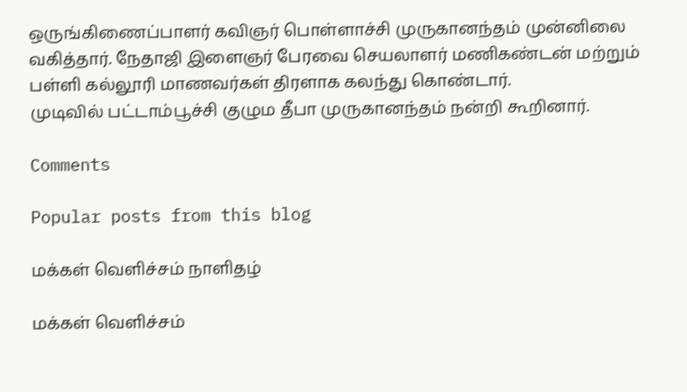ஒருங்கிணைப்பாளர் கவிஞர் பொள்ளாச்சி முருகானந்தம் முன்னிலை வகித்தார். நேதாஜி இளைஞர் பேரவை செயலாளர் மணிகண்டன் மற்றும் பள்ளி கல்லூரி மாணவர்கள் திரளாக கலந்து கொண்டார்.
முடிவில் பட்டாம்பூச்சி குழும தீபா முருகானந்தம் நன்றி கூறினார்.

Comments

Popular posts from this blog

மக்கள் வெளிச்சம் நாளிதழ்

மக்கள் வெளிச்சம்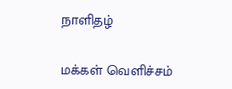நாளிதழ்

மக்கள் வெளிச்சம்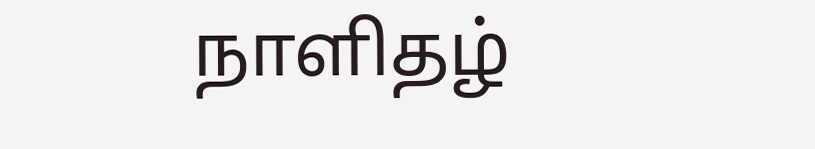நாளிதழ்